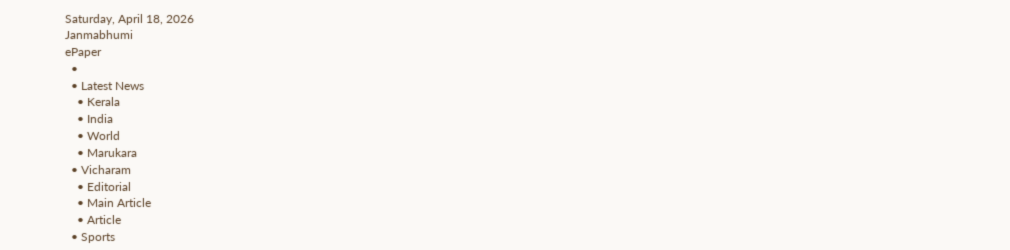Saturday, April 18, 2026
Janmabhumi
ePaper
  •
  • Latest News
    • Kerala
    • India
    • World
    • Marukara
  • Vicharam
    • Editorial
    • Main Article
    • Article
  • Sports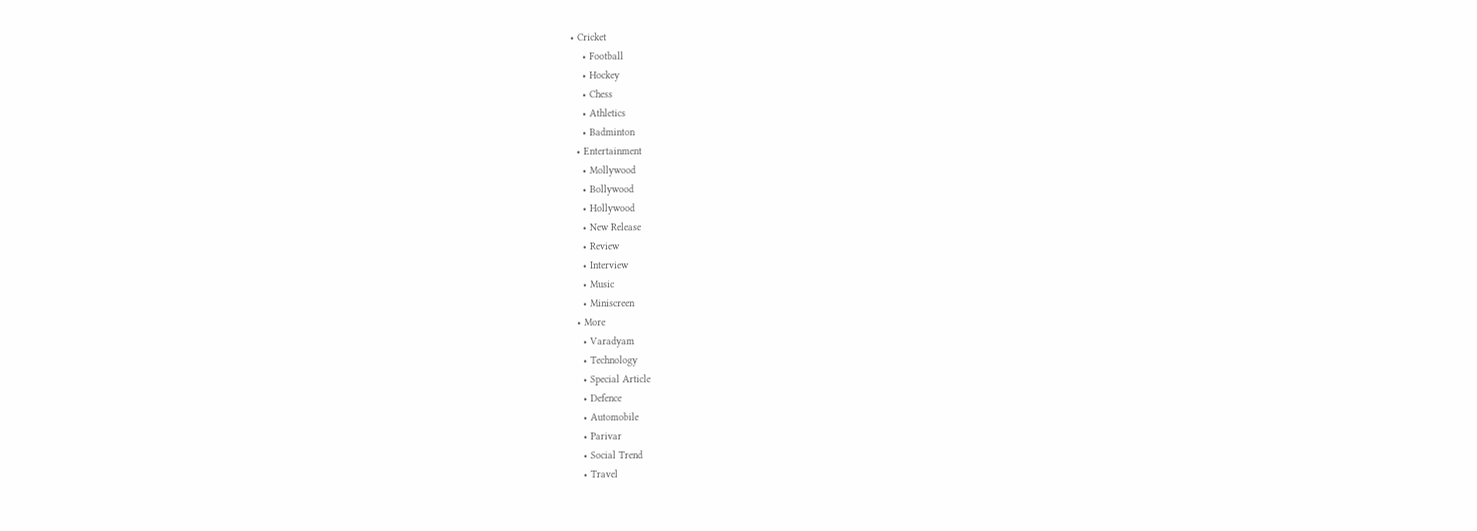• Cricket
    • Football
    • Hockey
    • Chess
    • Athletics
    • Badminton
  • Entertainment
    • Mollywood
    • Bollywood
    • Hollywood
    • New Release
    • Review
    • Interview
    • Music
    • Miniscreen
  • More
    • Varadyam
    • Technology
    • Special Article
    • Defence
    • Automobile
    • Parivar
    • Social Trend
    • Travel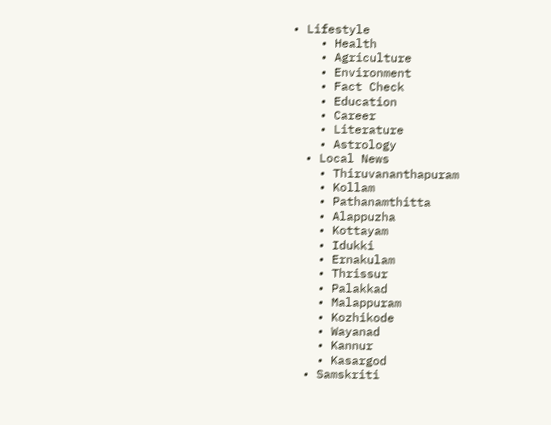• Lifestyle
    • Health
    • Agriculture
    • Environment
    • Fact Check
    • Education
    • Career
    • Literature
    • Astrology
  • Local News
    • Thiruvananthapuram
    • Kollam
    • Pathanamthitta
    • Alappuzha
    • Kottayam
    • Idukki
    • Ernakulam
    • Thrissur
    • Palakkad
    • Malappuram
    • Kozhikode
    • Wayanad
    • Kannur
    • Kasargod
  • Samskriti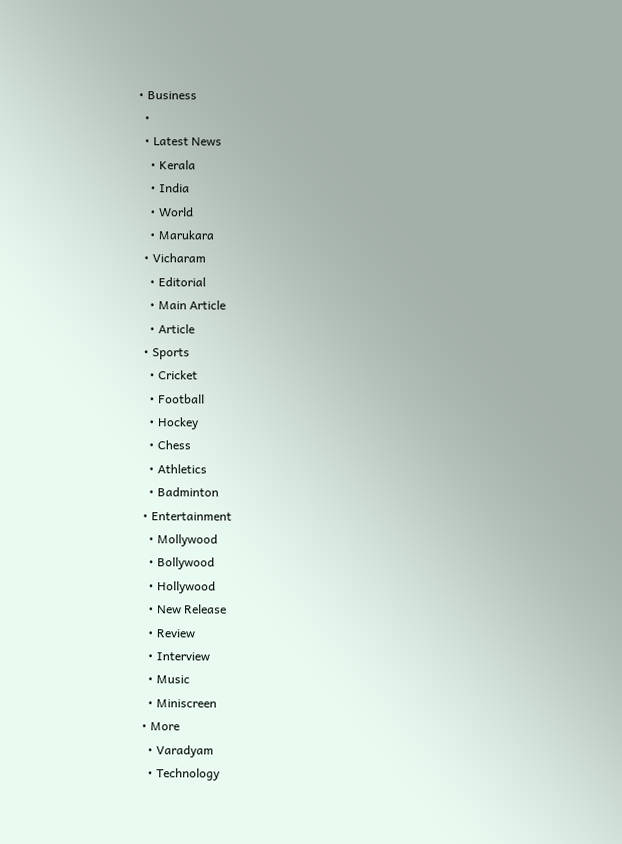• Business
  •
  • Latest News
    • Kerala
    • India
    • World
    • Marukara
  • Vicharam
    • Editorial
    • Main Article
    • Article
  • Sports
    • Cricket
    • Football
    • Hockey
    • Chess
    • Athletics
    • Badminton
  • Entertainment
    • Mollywood
    • Bollywood
    • Hollywood
    • New Release
    • Review
    • Interview
    • Music
    • Miniscreen
  • More
    • Varadyam
    • Technology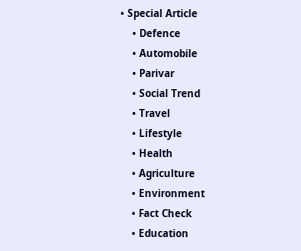• Special Article
    • Defence
    • Automobile
    • Parivar
    • Social Trend
    • Travel
    • Lifestyle
    • Health
    • Agriculture
    • Environment
    • Fact Check
    • Education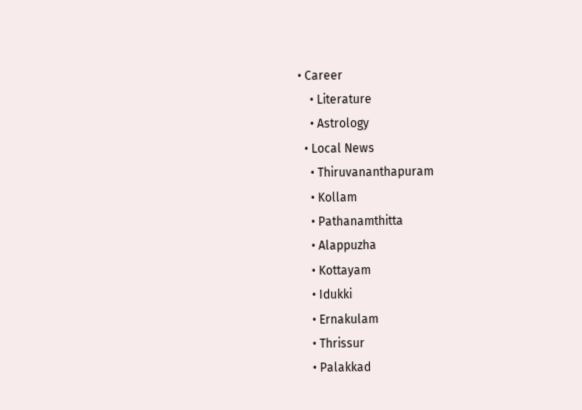• Career
    • Literature
    • Astrology
  • Local News
    • Thiruvananthapuram
    • Kollam
    • Pathanamthitta
    • Alappuzha
    • Kottayam
    • Idukki
    • Ernakulam
    • Thrissur
    • Palakkad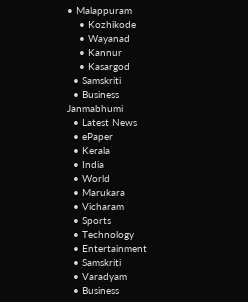• Malappuram
    • Kozhikode
    • Wayanad
    • Kannur
    • Kasargod
  • Samskriti
  • Business
Janmabhumi
  • Latest News
  • ePaper
  • Kerala
  • India
  • World
  • Marukara
  • Vicharam
  • Sports
  • Technology
  • Entertainment
  • Samskriti
  • Varadyam
  • Business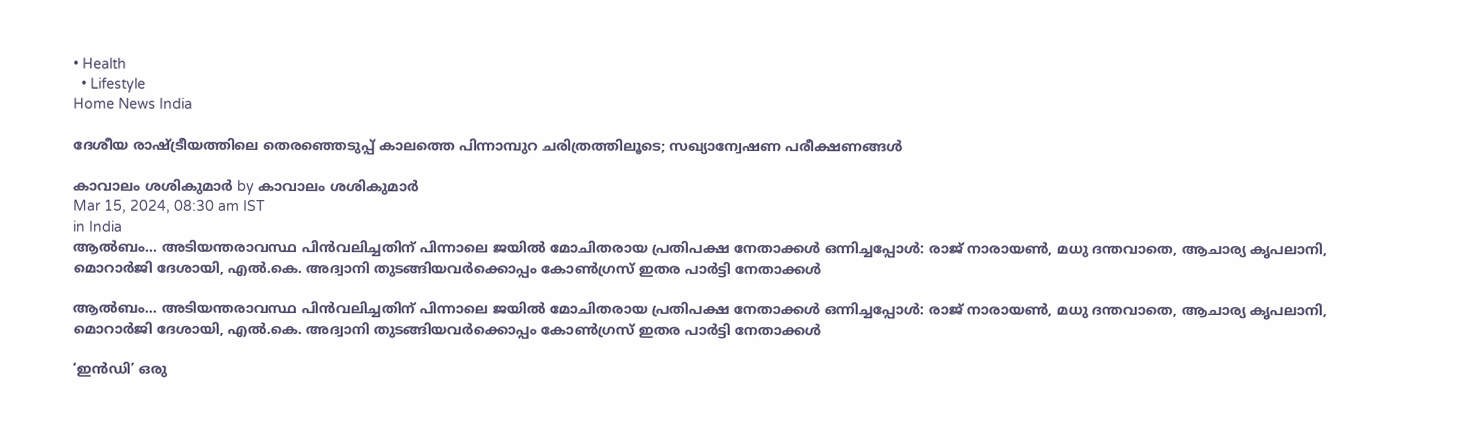• Health
  • Lifestyle
Home News India

ദേശീയ രാഷ്‌ട്രീയത്തിലെ തെരഞ്ഞെടുപ്പ് കാലത്തെ പിന്നാമ്പുറ ചരിത്രത്തിലൂടെ; സഖ്യാന്വേഷണ പരീക്ഷണങ്ങള്‍

കാവാലം ശശികുമാര്‍ by കാവാലം ശശികുമാര്‍
Mar 15, 2024, 08:30 am IST
in India
ആല്‍ബം... അടിയന്തരാവസ്ഥ പിന്‍വലിച്ചതിന് പിന്നാലെ ജയില്‍ മോചിതരായ പ്രതിപക്ഷ നേതാക്കള്‍ ഒന്നിച്ചപ്പോള്‍: രാജ് നാരായണ്‍, മധു ദന്തവാതെ, ആചാര്യ കൃപലാനി, മൊറാര്‍ജി ദേശായി, എല്‍.കെ. അദ്വാനി തുടങ്ങിയവര്‍ക്കൊപ്പം കോണ്‍ഗ്രസ് ഇതര പാര്‍ട്ടി നേതാക്കള്‍

ആല്‍ബം... അടിയന്തരാവസ്ഥ പിന്‍വലിച്ചതിന് പിന്നാലെ ജയില്‍ മോചിതരായ പ്രതിപക്ഷ നേതാക്കള്‍ ഒന്നിച്ചപ്പോള്‍: രാജ് നാരായണ്‍, മധു ദന്തവാതെ, ആചാര്യ കൃപലാനി, മൊറാര്‍ജി ദേശായി, എല്‍.കെ. അദ്വാനി തുടങ്ങിയവര്‍ക്കൊപ്പം കോണ്‍ഗ്രസ് ഇതര പാര്‍ട്ടി നേതാക്കള്‍

‘ഇന്‍ഡി’ ഒരു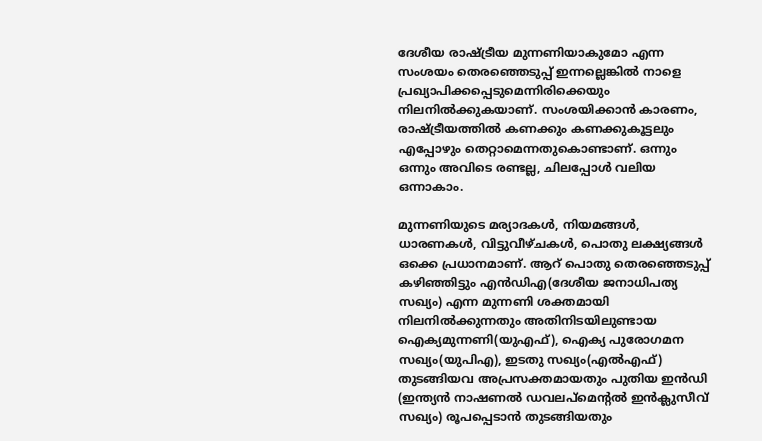ദേശീയ രാഷ്‌ട്രീയ മുന്നണിയാകുമോ എന്ന സംശയം തെരഞ്ഞെടുപ്പ് ഇന്നല്ലെങ്കില്‍ നാളെ പ്രഖ്യാപിക്കപ്പെടുമെന്നിരിക്കെയും നിലനില്‍ക്കുകയാണ്. സംശയിക്കാന്‍ കാരണം, രാഷ്‌ട്രീയത്തില്‍ കണക്കും കണക്കുകൂട്ടലും എപ്പോഴും തെറ്റാമെന്നതുകൊണ്ടാണ്. ഒന്നും ഒന്നും അവിടെ രണ്ടല്ല, ചിലപ്പോള്‍ വലിയ ഒന്നാകാം.

മുന്നണിയുടെ മര്യാദകള്‍, നിയമങ്ങള്‍, ധാരണകള്‍, വിട്ടുവീഴ്ചകള്‍, പൊതു ലക്ഷ്യങ്ങള്‍ ഒക്കെ പ്രധാനമാണ്. ആറ് പൊതു തെരഞ്ഞെടുപ്പ് കഴിഞ്ഞിട്ടും എന്‍ഡിഎ(ദേശീയ ജനാധിപത്യ സഖ്യം) എന്ന മുന്നണി ശക്തമായി നിലനില്‍ക്കുന്നതും അതിനിടയിലുണ്ടായ ഐക്യമുന്നണി(യുഎഫ്), ഐക്യ പുരോഗമന സഖ്യം(യുപിഎ), ഇടതു സഖ്യം(എല്‍എഫ്) തുടങ്ങിയവ അപ്രസക്തമായതും പുതിയ ഇന്‍ഡി (ഇന്ത്യന്‍ നാഷണല്‍ ഡവലപ്മെന്റല്‍ ഇന്‍ക്ലുസീവ് സഖ്യം) രൂപപ്പെടാന്‍ തുടങ്ങിയതും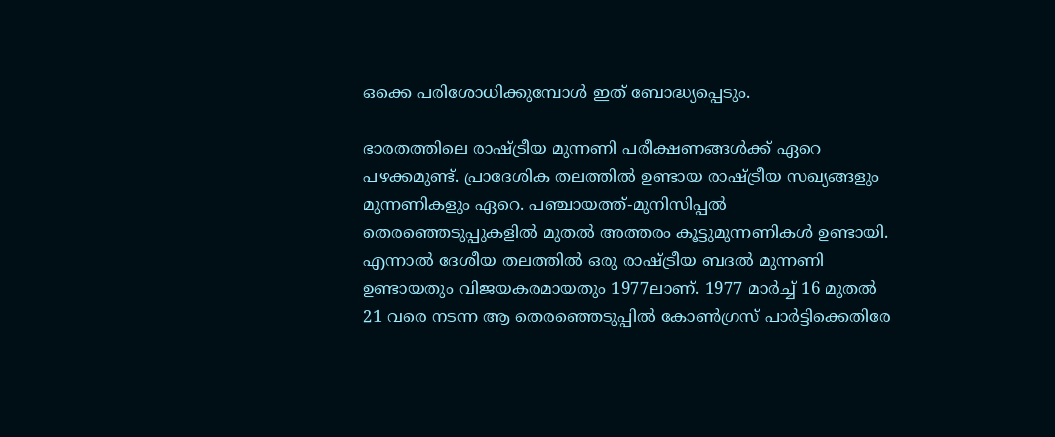ഒക്കെ പരിശോധിക്കുമ്പോള്‍ ഇത് ബോദ്ധ്യപ്പെടും.

ഭാരതത്തിലെ രാഷ്‌ട്രീയ മുന്നണി പരീക്ഷണങ്ങള്‍ക്ക് ഏറെ പഴക്കമുണ്ട്. പ്രാദേശിക തലത്തില്‍ ഉണ്ടായ രാഷ്‌ട്രീയ സഖ്യങ്ങളും മുന്നണികളും ഏറെ. പഞ്ചായത്ത്-മുനിസിപ്പല്‍ തെരഞ്ഞെടുപ്പുകളില്‍ മുതല്‍ അത്തരം കൂട്ടുമുന്നണികള്‍ ഉണ്ടായി. എന്നാല്‍ ദേശീയ തലത്തില്‍ ഒരു രാഷ്‌ട്രീയ ബദല്‍ മുന്നണി ഉണ്ടായതും വിജയകരമായതും 1977ലാണ്. 1977 മാര്‍ച്ച് 16 മുതല്‍ 21 വരെ നടന്ന ആ തെരഞ്ഞെടുപ്പില്‍ കോണ്‍ഗ്രസ് പാര്‍ട്ടിക്കെതിരേ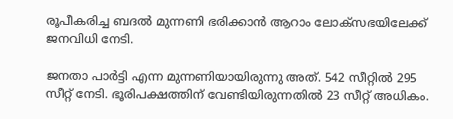രൂപീകരിച്ച ബദല്‍ മുന്നണി ഭരിക്കാന്‍ ആറാം ലോക്സഭയിലേക്ക് ജനവിധി നേടി.

ജനതാ പാര്‍ട്ടി എന്ന മുന്നണിയായിരുന്നു അത്. 542 സീറ്റില്‍ 295 സീറ്റ് നേടി. ഭൂരിപക്ഷത്തിന് വേണ്ടിയിരുന്നതില്‍ 23 സീറ്റ് അധികം.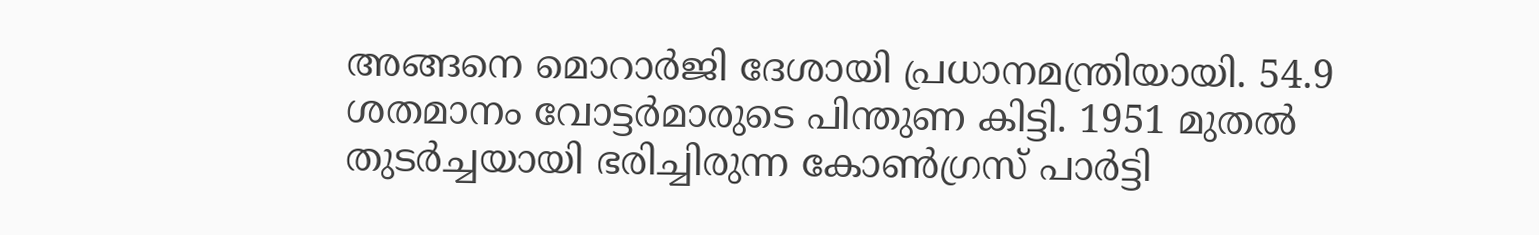അങ്ങനെ മൊറാര്‍ജി ദേശായി പ്രധാനമന്ത്രിയായി. 54.9 ശതമാനം വോട്ടര്‍മാരുടെ പിന്തുണ കിട്ടി. 1951 മുതല്‍ തുടര്‍ച്ചയായി ഭരിച്ചിരുന്ന കോണ്‍ഗ്രസ് പാര്‍ട്ടി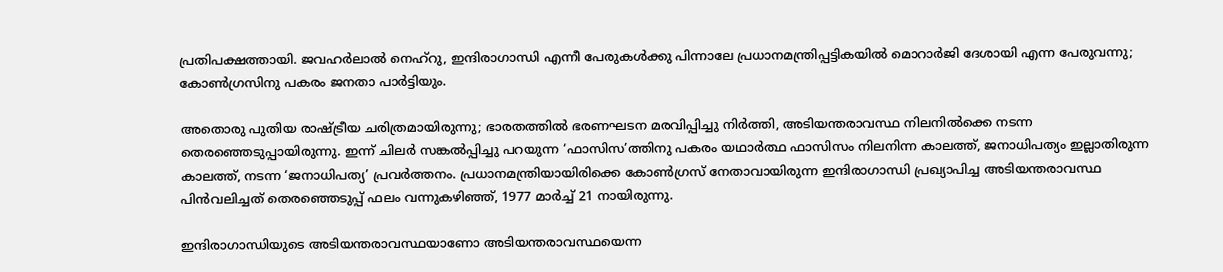പ്രതിപക്ഷത്തായി. ജവഹര്‍ലാല്‍ നെഹ്‌റു, ഇന്ദിരാഗാന്ധി എന്നീ പേരുകള്‍ക്കു പിന്നാലേ പ്രധാനമന്ത്രിപ്പട്ടികയില്‍ മൊറാര്‍ജി ദേശായി എന്ന പേരുവന്നു; കോണ്‍ഗ്രസിനു പകരം ജനതാ പാര്‍ട്ടിയും.

അതൊരു പുതിയ രാഷ്‌ട്രീയ ചരിത്രമായിരുന്നു; ഭാരതത്തില്‍ ഭരണഘടന മരവിപ്പിച്ചു നിര്‍ത്തി, അടിയന്തരാവസ്ഥ നിലനില്‍ക്കെ നടന്ന തെരഞ്ഞെടുപ്പായിരുന്നു. ഇന്ന് ചിലര്‍ സങ്കല്‍പ്പിച്ചു പറയുന്ന ‘ഫാസിസ’ത്തിനു പകരം യഥാര്‍ത്ഥ ഫാസിസം നിലനിന്ന കാലത്ത്, ജനാധിപത്യം ഇല്ലാതിരുന്ന കാലത്ത്, നടന്ന ‘ജനാധിപത്യ’ പ്രവര്‍ത്തനം. പ്രധാനമന്ത്രിയായിരിക്കെ കോണ്‍ഗ്രസ് നേതാവായിരുന്ന ഇന്ദിരാഗാന്ധി പ്രഖ്യാപിച്ച അടിയന്തരാവസ്ഥ പിന്‍വലിച്ചത് തെരഞ്ഞെടുപ്പ് ഫലം വന്നുകഴിഞ്ഞ്, 1977 മാര്‍ച്ച് 21 നായിരുന്നു.

ഇന്ദിരാഗാന്ധിയുടെ അടിയന്തരാവസ്ഥയാണോ അടിയന്തരാവസ്ഥയെന്ന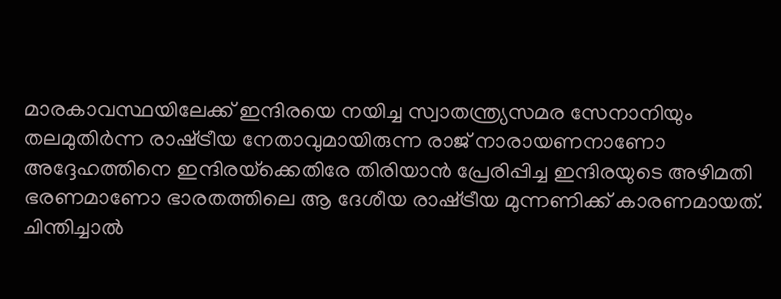മാരകാവസ്ഥയിലേക്ക് ഇന്ദിരയെ നയിച്ച സ്വാതന്ത്ര്യസമര സേനാനിയും തലമുതിര്‍ന്ന രാഷ്‌ട്രീയ നേതാവുമായിരുന്ന രാജ് നാരായണനാണോ അദ്ദേഹത്തിനെ ഇന്ദിരയ്‌ക്കെതിരേ തിരിയാന്‍ പ്രേരിപ്പിച്ച ഇന്ദിരയുടെ അഴിമതി ഭരണമാണോ ഭാരതത്തിലെ ആ ദേശീയ രാഷ്‌ട്രീയ മുന്നണിക്ക് കാരണമായത്. ചിന്തിച്ചാല്‍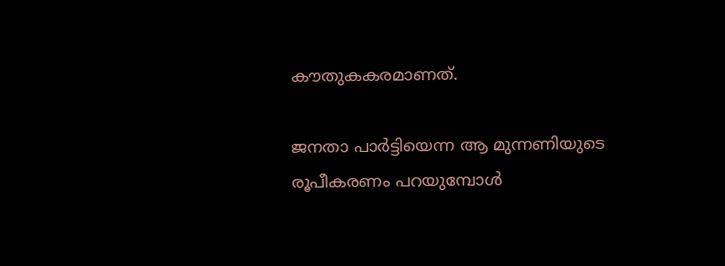കൗതുകകരമാണത്.

ജനതാ പാര്‍ട്ടിയെന്ന ആ മുന്നണിയുടെ രൂപീകരണം പറയുമ്പോള്‍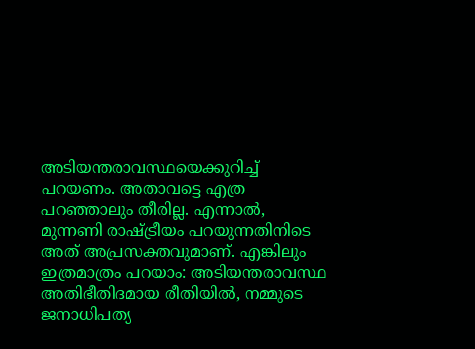അടിയന്തരാവസ്ഥയെക്കുറിച്ച് പറയണം. അതാവട്ടെ എത്ര പറഞ്ഞാലും തീരില്ല. എന്നാല്‍, മുന്നണി രാഷ്‌ട്രീയം പറയുന്നതിനിടെ അത് അപ്രസക്തവുമാണ്. എങ്കിലും ഇത്രമാത്രം പറയാം: അടിയന്തരാവസ്ഥ അതിഭീതിദമായ രീതിയില്‍, നമ്മുടെ ജനാധിപത്യ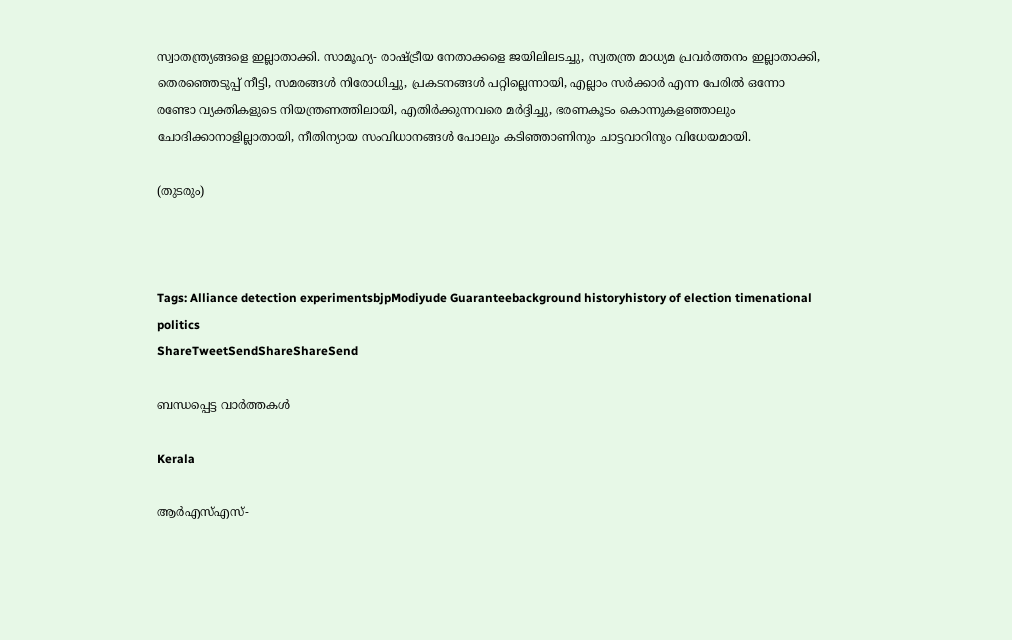സ്വാതന്ത്ര്യങ്ങളെ ഇല്ലാതാക്കി. സാമൂഹ്യ- രാഷ്‌ട്രീയ നേതാക്കളെ ജയിലിലടച്ചു, സ്വതന്ത്ര മാധ്യമ പ്രവര്‍ത്തനം ഇല്ലാതാക്കി, തെരഞ്ഞെടുപ്പ് നീട്ടി, സമരങ്ങള്‍ നിരോധിച്ചു, പ്രകടനങ്ങള്‍ പറ്റില്ലെന്നായി, എല്ലാം സര്‍ക്കാര്‍ എന്ന പേരില്‍ ഒന്നോ രണ്ടോ വ്യക്തികളുടെ നിയന്ത്രണത്തിലായി, എതിര്‍ക്കുന്നവരെ മര്‍ദ്ദിച്ചു, ഭരണകൂടം കൊന്നുകളഞ്ഞാലും ചോദിക്കാനാളില്ലാതായി, നീതിന്യായ സംവിധാനങ്ങള്‍ പോലും കടിഞ്ഞാണിനും ചാട്ടവാറിനും വിധേയമായി.

(തുടരും)



Tags: Alliance detection experimentsbjpModiyude Guaranteebackground historyhistory of election timenational politics
ShareTweetSendShareShareSend

ബന്ധപ്പെട്ട വാര്‍ത്തകള്‍

Kerala

ആർഎസ്എസ്-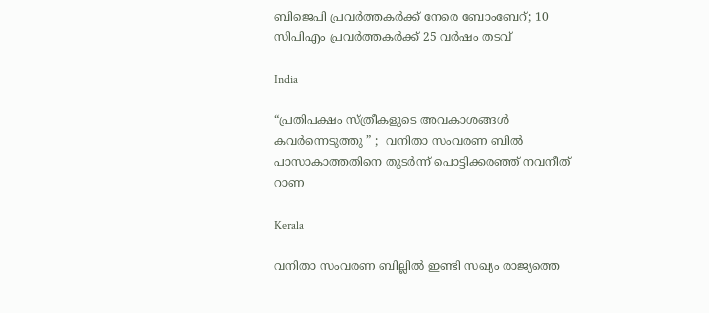ബിജെപി പ്രവർത്തകർക്ക് നേരെ ബോംബേറ്; 10 സിപിഎം പ്രവർത്തകർക്ക് 25 വർഷം തടവ്

India

“പ്രതിപക്ഷം സ്ത്രീകളുടെ അവകാശങ്ങൾ കവർന്നെടുത്തു ” ;  വനിതാ സംവരണ ബിൽ പാസാകാത്തതിനെ തുടർന്ന് പൊട്ടിക്കരഞ്ഞ് നവനീത് റാണ

Kerala

വനിതാ സംവരണ ബില്ലില്‍ ഇണ്ടി സഖ്യം രാജ്യത്തെ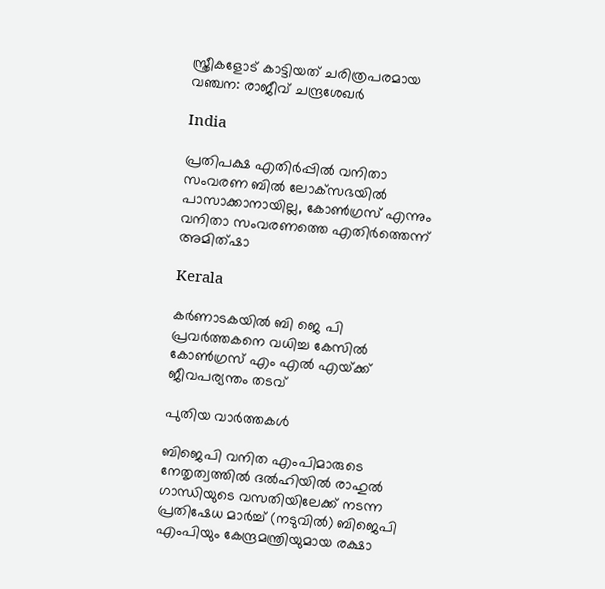സ്ത്രീകളോട് കാട്ടിയത് ചരിത്രപരമായ വഞ്ചന: രാജീവ് ചന്ദ്രശേഖര്‍

India

പ്രതിപക്ഷ എതിര്‍പ്പില്‍ വനിതാ സംവരണ ബില്‍ ലോക്‌സഭയില്‍ പാസാക്കാനായില്ല, കോണ്‍ഗ്രസ് എന്നും വനിതാ സംവരണത്തെ എതിര്‍ത്തെന്ന് അമിത്ഷാ

Kerala

കര്‍ണാടകയില്‍ ബി ജെ പി പ്രവര്‍ത്തകനെ വധിച്ച കേസില്‍ കോണ്‍ഗ്രസ് എം എല്‍ എയ്‌ക്ക് ജീവപര്യന്തം തടവ്

പുതിയ വാര്‍ത്തകള്‍

ബിജെപി വനിത എംപിമാരുടെ നേതൃത്വത്തില്‍ ദല്‍ഹിയില്‍ രാഹുല്‍ ഗാന്ധിയുടെ വസതിയിലേക്ക് നടന്ന പ്രതിഷേധ മാര്‍ച്ച് (നടുവില്‍) ബിജെപി എംപിയും കേന്ദ്രമന്ത്രിയുമായ രക്ഷാ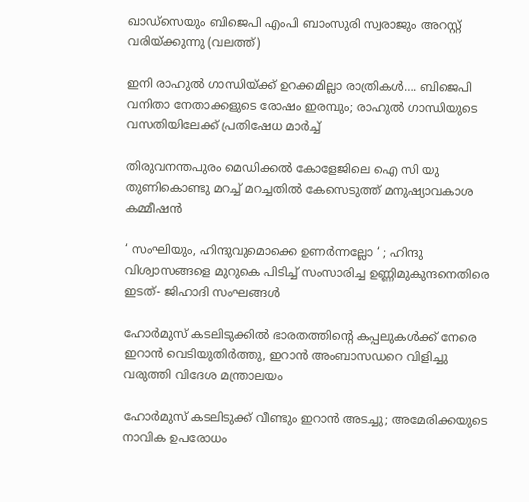ഖാഡ്സെയും ബിജെപി എംപി ബാംസുരി സ്വരാജും അറസ്റ്റ് വരിയ്ക്കുന്നു (വലത്ത്)

ഇനി രാഹുല്‍ ഗാന്ധിയ്‌ക്ക് ഉറക്കമില്ലാ രാത്രികള്‍…. ബിജെപി വനിതാ നേതാക്കളുടെ രോഷം ഇരമ്പും; രാഹുല്‍ ഗാന്ധിയുടെ വസതിയിലേക്ക് പ്രതിഷേധ മാര്‍ച്ച്

തിരുവനന്തപുരം മെഡിക്കല്‍ കോളേജിലെ ഐ സി യു തുണികൊണ്ടു മറച്ച് മറച്ചതില്‍ കേസെടുത്ത് മനുഷ്യാവകാശ കമ്മീഷന്‍

‘ സംഘിയും, ഹിന്ദുവുമൊക്കെ ഉണർന്നല്ലോ ‘ ; ഹിന്ദു വിശ്വാസങ്ങളെ മുറുകെ പിടിച്ച് സംസാരിച്ച ഉണ്ണിമുകുന്ദനെതിരെ ഇടത്- ജിഹാദി സംഘങ്ങൾ

ഹോര്‍മുസ് കടലിടുക്കില്‍ ഭാരതത്തിന്റെ കപ്പലുകള്‍ക്ക് നേരെ ഇറാന്‍ വെടിയുതിര്‍ത്തു, ഇറാന്‍ അംബാസഡറെ വിളിച്ചു വരുത്തി വിദേശ മന്ത്രാലയം

ഹോര്‍മുസ് കടലിടുക്ക് വീണ്ടും ഇറാന്‍ അടച്ചു; അമേരിക്കയുടെ നാവിക ഉപരോധം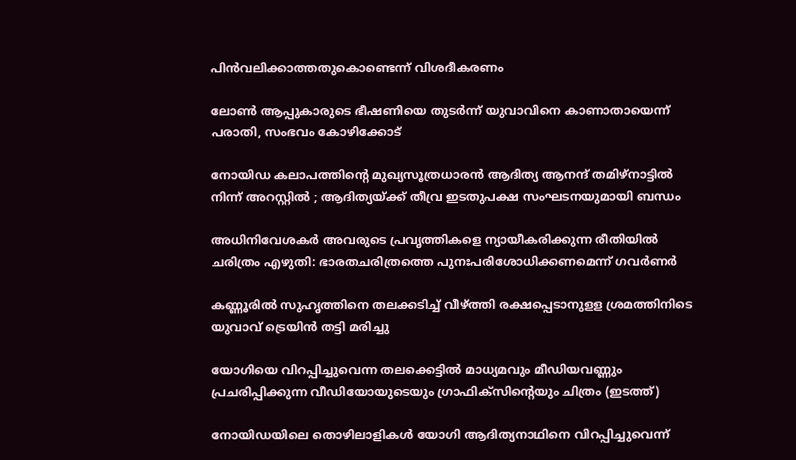പിന്‍വലിക്കാത്തതുകൊണ്ടെന്ന് വിശദീകരണം

ലോണ്‍ ആപ്പുകാരുടെ ഭീഷണിയെ തുടര്‍ന്ന് യുവാവിനെ കാണാതായെന്ന് പരാതി, സംഭവം കോഴിക്കോട്

നോയിഡ കലാപത്തിന്റെ മുഖ്യസൂത്രധാരൻ ആദിത്യ ആനന്ദ് തമിഴ്‌നാട്ടിൽ നിന്ന് അറസ്റ്റിൽ ; ആദിത്യയ്‌ക്ക് തീവ്ര ഇടതുപക്ഷ സംഘടനയുമായി ബന്ധം

അധിനിവേശകര്‍ അവരുടെ പ്രവൃത്തികളെ ന്യായീകരിക്കുന്ന രീതിയില്‍ ചരിത്രം എഴുതി: ഭാരതചരിത്രത്തെ പുനഃപരിശോധിക്കണമെന്ന് ഗവര്‍ണര്‍

കണ്ണൂരില്‍ സുഹൃത്തിനെ തലക്കടിച്ച് വീഴ്‌ത്തി രക്ഷപ്പെടാനുളള ശ്രമത്തിനിടെ യുവാവ് ട്രെയിന്‍ തട്ടി മരിച്ചു

യോഗിയെ വിറപ്പിച്ചുവെന്ന തലക്കെട്ടില്‍ മാധ്യമവും മീഡിയവണ്ണും പ്രചരിപ്പിക്കുന്ന വീഡിയോയുടെയും ഗ്രാഫിക്സിന്‍റെയും ചിത്രം (ഇടത്ത്)

നോയിഡയിലെ തൊഴിലാളികള്‍ യോഗി ആദിത്യനാഥിനെ വിറപ്പിച്ചുവെന്ന്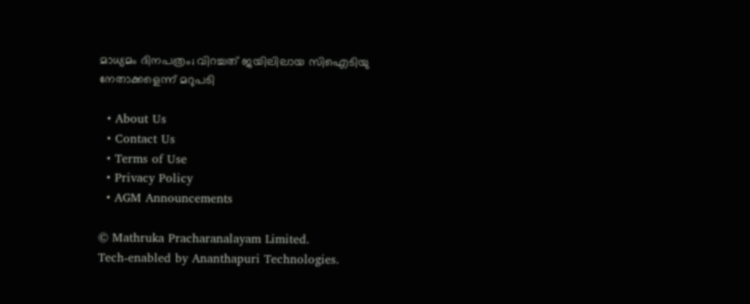മാധ്യമം ദിനപത്രം; വിറച്ചത് ജയിലിലായ സിഐടിയു നേതാക്കളെന്ന് മറുപടി

  • About Us
  • Contact Us
  • Terms of Use
  • Privacy Policy
  • AGM Announcements

© Mathruka Pracharanalayam Limited.
Tech-enabled by Ananthapuri Technologies.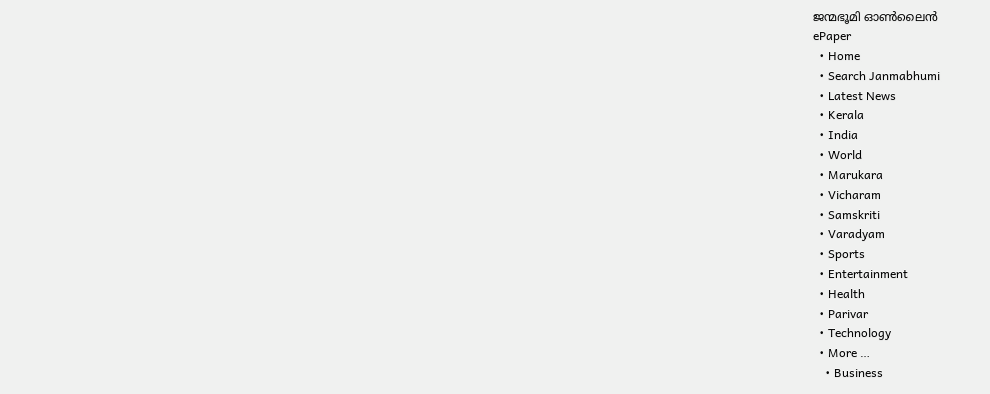ജന്മഭൂമി ഓണ്‍ലൈന്‍
ePaper
  • Home
  • Search Janmabhumi
  • Latest News
  • Kerala
  • India
  • World
  • Marukara
  • Vicharam
  • Samskriti
  • Varadyam
  • Sports
  • Entertainment
  • Health
  • Parivar
  • Technology
  • More …
    • Business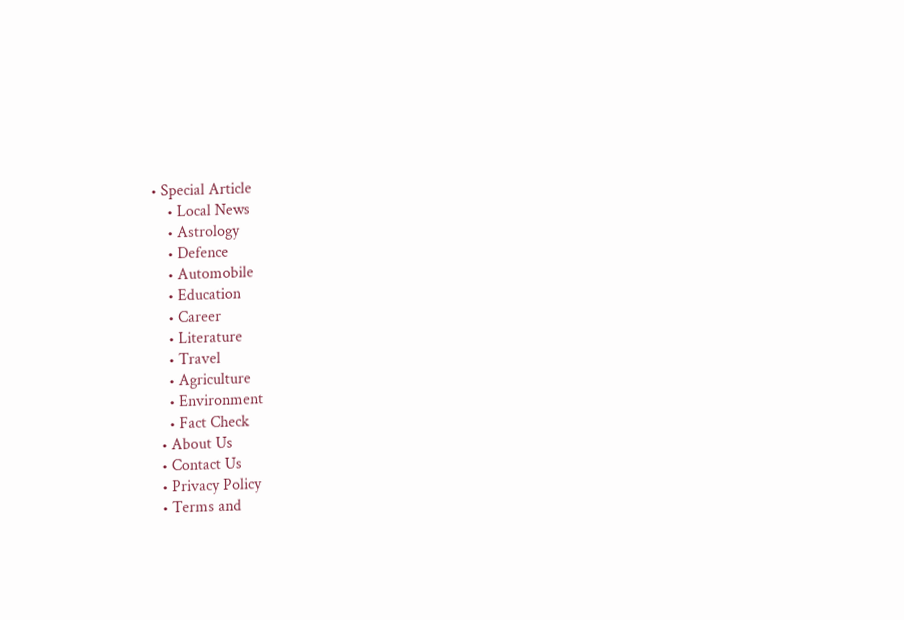• Special Article
    • Local News
    • Astrology
    • Defence
    • Automobile
    • Education
    • Career
    • Literature
    • Travel
    • Agriculture
    • Environment
    • Fact Check
  • About Us
  • Contact Us
  • Privacy Policy
  • Terms and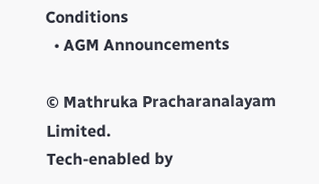Conditions
  • AGM Announcements

© Mathruka Pracharanalayam Limited.
Tech-enabled by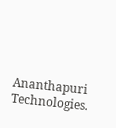Ananthapuri Technologies.